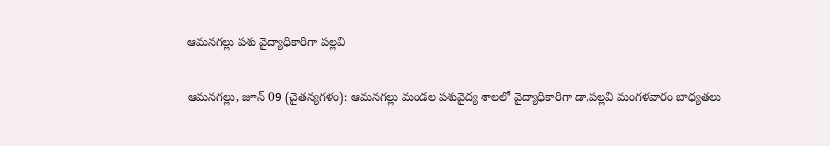ఆమనగల్లు పశు వైద్యాధికారిగా పల్లవి

ఆమనగల్లు, జూన్ 09 (చైతన్యగళం): ఆమనగల్లు మండల పశువైద్య శాలలో వైద్యాధికారిగా డా.పల్లవి మంగళవారం బాధ్యతలు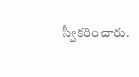స్వీకరించారు.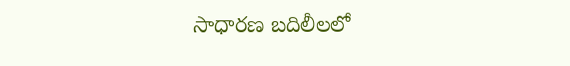సాధారణ బదిలీలలో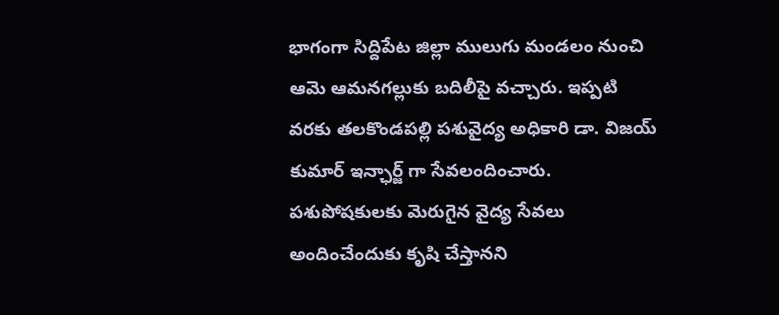భాగంగా సిద్దిపేట జిల్లా ములుగు మండలం నుంచి ఆమె ఆమనగల్లుకు బదిలీపై వచ్చారు. ఇప్పటి వరకు తలకొండపల్లి పశువైద్య అధికారి డా. విజయ్ కుమార్ ఇన్ఛార్జ్ గా సేవలందించారు. పశుపోషకులకు మెరుగైన వైద్య సేవలు అందించేందుకు కృషి చేస్తానని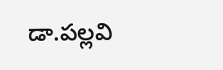డా.పల్లవి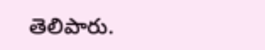తెలిపారు.